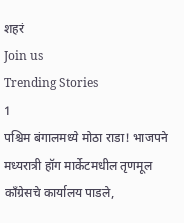शहरं
Join us
Trending Stories
1
पश्चिम बंगालमध्ये मोठा राडा! भाजपने मध्यरात्री हॉग मार्केटमधील तृणमूल काँग्रेसचे कार्यालय पाडले,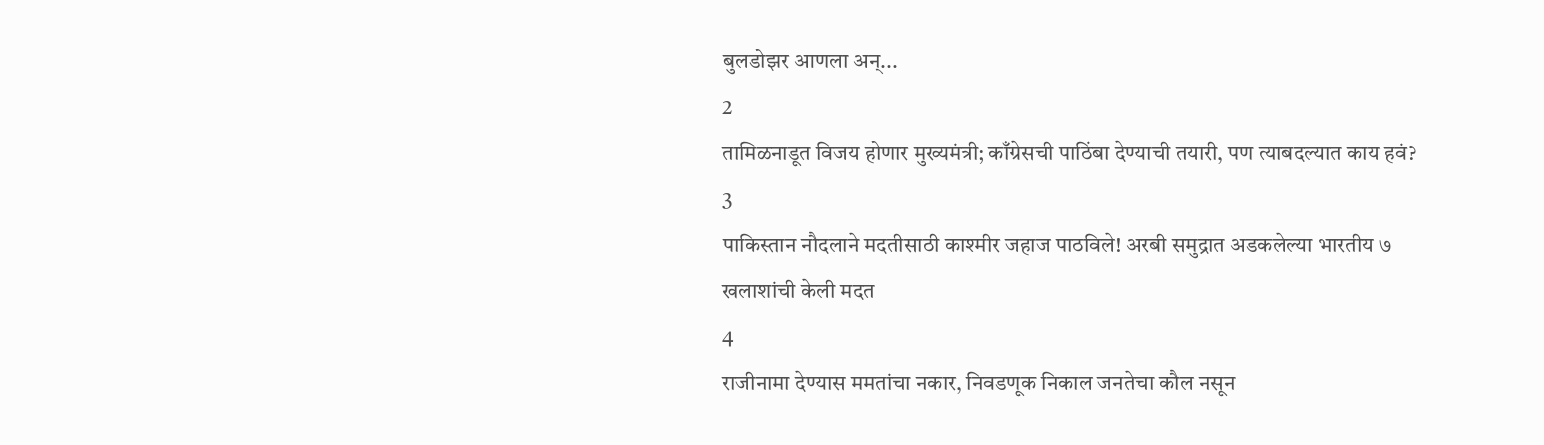बुलडोझर आणला अन्...
2
तामिळनाडूत विजय होणार मुख्यमंत्री; काँग्रेसची पाठिंबा देण्याची तयारी, पण त्याबदल्यात काय हवं?
3
पाकिस्तान नौदलाने मदतीसाठी काश्मीर जहाज पाठविले! अरबी समुद्रात अडकलेल्या भारतीय ७ खलाशांची केली मदत
4
राजीनामा देण्यास ममतांचा नकार, निवडणूक निकाल जनतेचा कौल नसून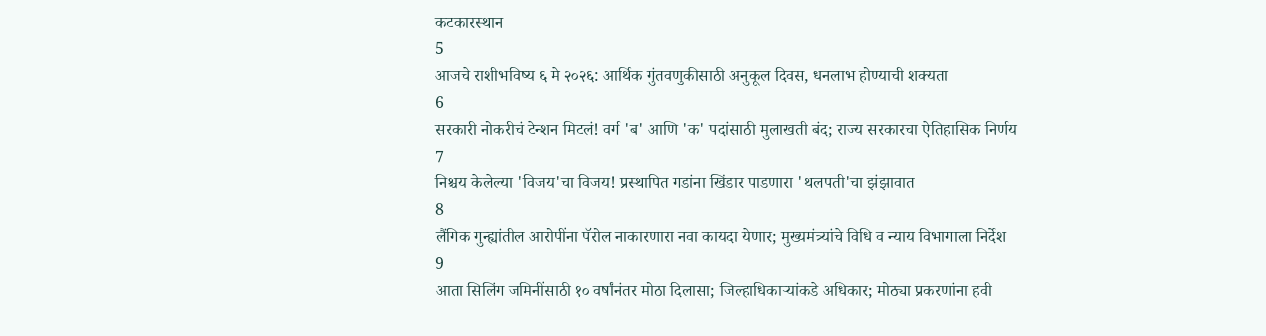कटकारस्थान
5
आजचे राशीभविष्य ६ मे २०२६: आर्थिक गुंतवणुकीसाठी अनुकूल दिवस, धनलाभ होण्याची शक्यता
6
सरकारी नोकरीचं टेन्शन मिटलं! वर्ग 'ब' आणि 'क' पदांसाठी मुलाखती बंद; राज्य सरकारचा ऐतिहासिक निर्णय
7
निश्चय केलेल्या 'विजय'चा विजय! प्रस्थापित गडांना खिंडार पाडणारा 'थलपती'चा झंझावात
8
लैंगिक गुन्ह्यांतील आरोपींना पॅरोल नाकारणारा नवा कायदा येणार; मुख्यमंत्र्यांचे विधि व न्याय विभागाला निर्देश
9
आता सिलिंग जमिनींसाठी १० वर्षांनंतर मोठा दिलासा; जिल्हाधिकाऱ्यांकडे अधिकार; मोठ्या प्रकरणांना हवी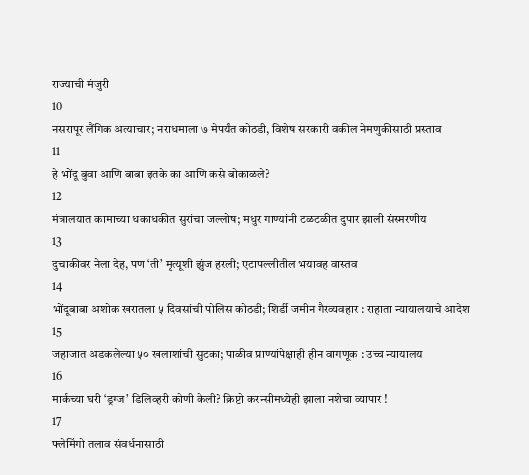राज्याची मंजुरी
10
नसरापूर लैंगिक अत्याचार; नराधमाला ७ मेपर्यंत कोठडी, विशेष सरकारी वकील नेमणुकीसाठी प्रस्ताव
11
हे भोंदू बुवा आणि बाबा इतके का आणि कसे बोकाळले?
12
मंत्रालयात कामाच्या धकाधकीत सुरांचा जल्लोष; मधुर गाण्यांनी टळटळीत दुपार झाली संस्मरणीय
13
दुचाकीवर नेला देह, पण ‘ती’ मृत्यूशी झुंज हरली; एटापल्लीतील भयावह वास्तव
14
भोंदूबाबा अशोक खरातला ५ दिवसांची पोलिस कोठडी; शिर्डी जमीन गैरव्यवहार : राहाता न्यायालयाचे आदेश
15
जहाजात अडकलेल्या ५० खलाशांची सुटका; पाळीव प्राण्यांपेक्षाही हीन वागणूक : उच्च न्यायालय
16
मार्कच्या घरी ‘ड्रग्ज’ डिलिव्हरी कोणी केली? क्रिप्टो करन्सीमध्येही झाला नशेचा व्यापार !
17
फ्लेमिंगो तलाव संवर्धनासाठी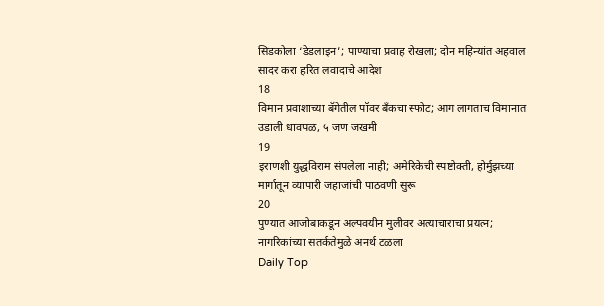सिडकोला ‘डेडलाइन’; पाण्याचा प्रवाह रोखला; दोन महिन्यांत अहवाल सादर करा हरित लवादाचे आदेश
18
विमान प्रवाशाच्या बॅगेतील पॉवर बँकचा स्फोट; आग लागताच विमानात उडाली धावपळ, ५ जण जखमी
19
इराणशी युद्धविराम संपलेला नाही; अमेरिकेची स्पष्टोक्ती, होर्मुझच्या मार्गातून व्यापारी जहाजांची पाठवणी सुरू
20
पुण्यात आजोबाकडून अल्पवयीन मुलीवर अत्याचाराचा प्रयत्न; नागरिकांच्या सतर्कतेमुळे अनर्थ टळला
Daily Top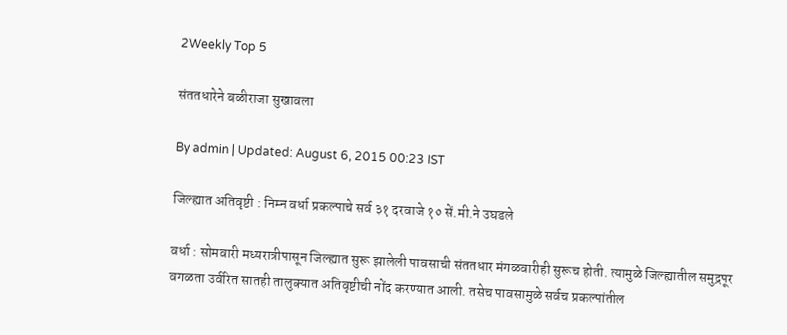2Weekly Top 5

संततधारेने बळीराजा सुखावला

By admin | Updated: August 6, 2015 00:23 IST

जिल्ह्यात अतिवृष्टी : निम्न वर्धा प्रकल्पाचे सर्व ३१ दरवाजे १० सें.मी.ने उघडले

वर्धा : सोमवारी मध्यरात्रीपासून जिल्ह्यात सुरू झालेली पावसाची संततधार मंगळवारीही सुरूच होती. त्यामुळे जिल्ह्यातील समुद्रपूर वगळता उर्वरित सातही तालुक्यात अतिवृष्टीची नोंद करण्यात आली. तसेच पावसामुळे सर्वच प्रकल्पांतील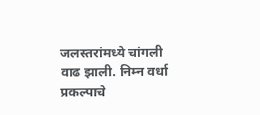जलस्तरांमध्ये चांगली वाढ झाली. निम्न वर्धा प्रकल्पाचे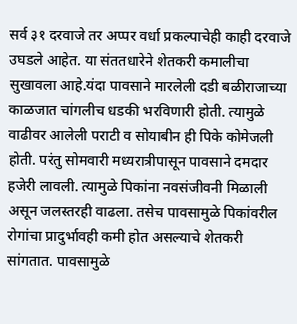सर्व ३१ दरवाजे तर अप्पर वर्धा प्रकल्पाचेही काही दरवाजे उघडले आहेत. या संततधारेने शेतकरी कमालीचा सुखावला आहे.यंदा पावसाने मारलेली दडी बळीराजाच्या काळजात चांगलीच धडकी भरविणारी होती. त्यामुळे वाढीवर आलेली पराटी व सोयाबीन ही पिके कोमेजली होती. परंतु सोमवारी मध्यरात्रीपासून पावसाने दमदार हजेरी लावली. त्यामुळे पिकांना नवसंजीवनी मिळाली असून जलस्तरही वाढला. तसेच पावसामुळे पिकांवरील रोगांचा प्रादुर्भावही कमी होत असल्याचे शेतकरी सांगतात. पावसामुळे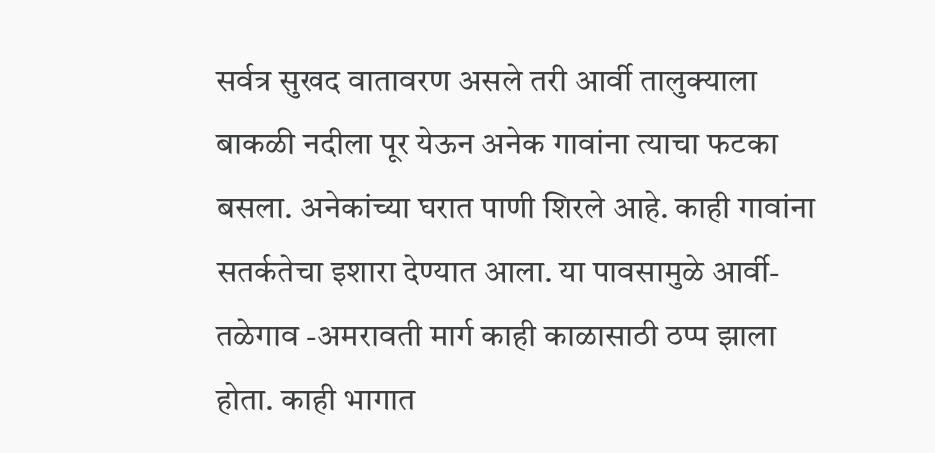सर्वत्र सुखद वातावरण असले तरी आर्वी तालुक्याला बाकळी नदीला पूर येऊन अनेक गावांना त्याचा फटका बसला. अनेकांच्या घरात पाणी शिरले आहे. काही गावांना सतर्कतेचा इशारा देण्यात आला. या पावसामुळे आर्वी- तळेगाव -अमरावती मार्ग काही काळासाठी ठप्प झाला होता. काही भागात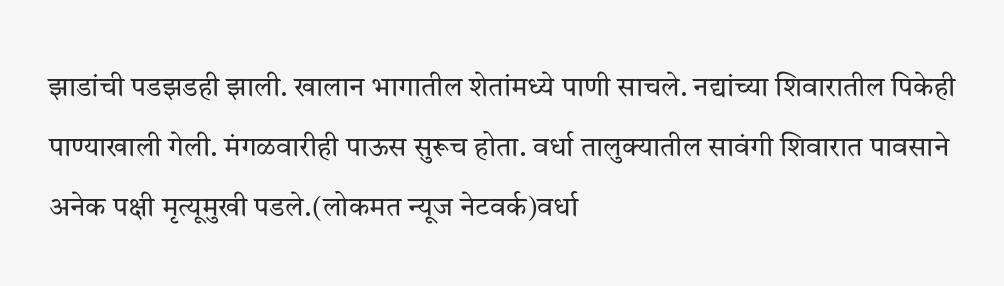झाडांची पडझडही झाली. खालान भागातील शेतांमध्ये पाणी साचले. नद्यांच्या शिवारातील पिकेही पाण्याखाली गेली. मंगळवारीही पाऊस सुरूच होता. वर्धा तालुक्यातील सावंगी शिवारात पावसाने अनेक पक्षी मृत्यूमुखी पडले.(लोकमत न्यूज नेटवर्क)वर्धा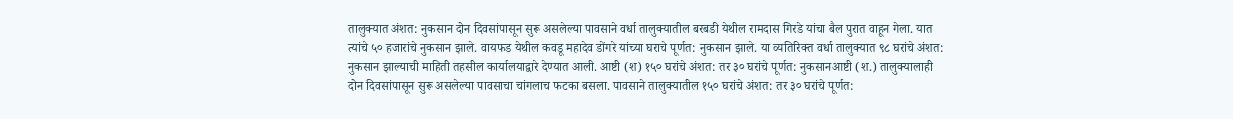तालुक्यात अंशत: नुकसान दोन दिवसांपासून सुरू असलेल्या पावसाने वर्धा तालुक्यातील बरबडी येथील रामदास गिरडे यांचा बैल पुरात वाहून गेला. यात त्यांचे ५० हजारांचे नुकसान झाले. वायफड येथील कवडू महादेव डोंगरे यांच्या घराचे पूर्णत: नुकसान झाले. या व्यतिरिक्त वर्धा तालुक्यात ९८ घरांचे अंशत: नुकसान झाल्याची माहिती तहसील कार्यालयाद्वारे देण्यात आली. आष्टी (श) १५० घरांचे अंशत: तर ३० घरांचे पूर्णत: नुकसानआष्टी (श.) तालुक्यालाही दोन दिवसांपासून सुरू असलेल्या पावसाचा चांगलाच फटका बसला. पावसाने तालुक्यातील १५० घरांचे अंशत: तर ३० घरांचे पूर्णत: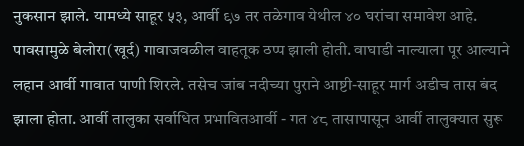नुकसान झाले. यामध्ये साहूर ५३, आर्वी ९७ तर तळेगाव येथील ४० घरांचा समावेश आहे. पावसामुळे बेलोरा(खूर्द) गावाजवळील वाहतूक ठप्प झाली होती. वाघाडी नाल्याला पूर आल्याने लहान आर्वी गावात पाणी शिरले. तसेच जांब नदीच्या पुराने आष्टी-साहूर मार्ग अडीच तास बंद झाला होता. आर्वी तालुका सर्वाधित प्रभावितआर्वी - गत ४८ तासापासून आर्वी तालुक्यात सुरू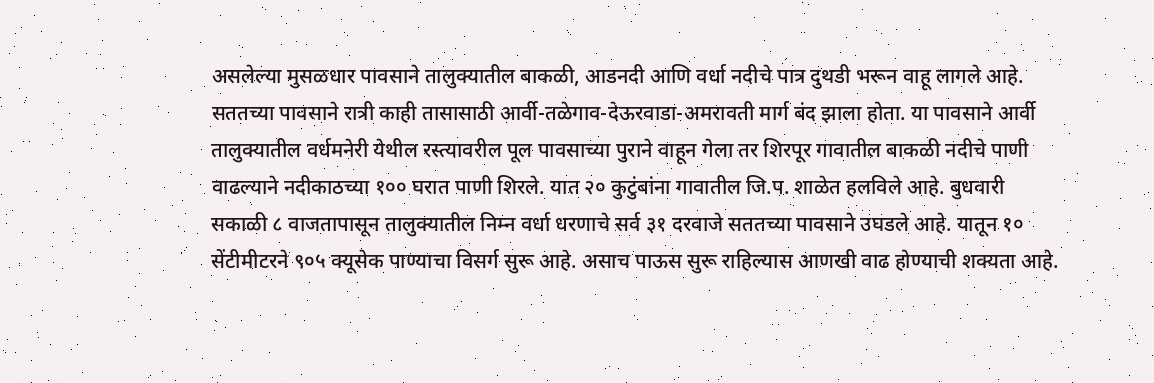असलेल्या मुसळधार पावसाने तालुक्यातील बाकळी, आडनदी आणि वर्धा नदीचे पात्र दुथडी भरून वाहू लागले आहे. सततच्या पावसाने रात्री काही तासासाठी आर्वी-तळेगाव-देऊरवाडा-अमरावती मार्ग बंद झाला होता. या पावसाने आर्वी तालुक्यातील वर्धमनेरी येथील रस्त्यावरील पूल पावसाच्या पुराने वाहून गेला तर शिरपूर गावातील बाकळी नदीचे पाणी वाढल्याने नदीकाठच्या १०० घरात पाणी शिरले. यात २० कुटुंबांना गावातील जि.प. शाळेत हलविले आहे. बुधवारी सकाळी ८ वाजतापासून तालुक्यातील निम्न वर्धा धरणाचे सर्व ३१ दरवाजे सततच्या पावसाने उघडले आहे. यातून १० सेंटीमीटरने ९०५ क्यूसेक पाण्याचा विसर्ग सुरू आहे. असाच पाऊस सुरू राहिल्यास आणखी वाढ होण्याची शक्यता आहे.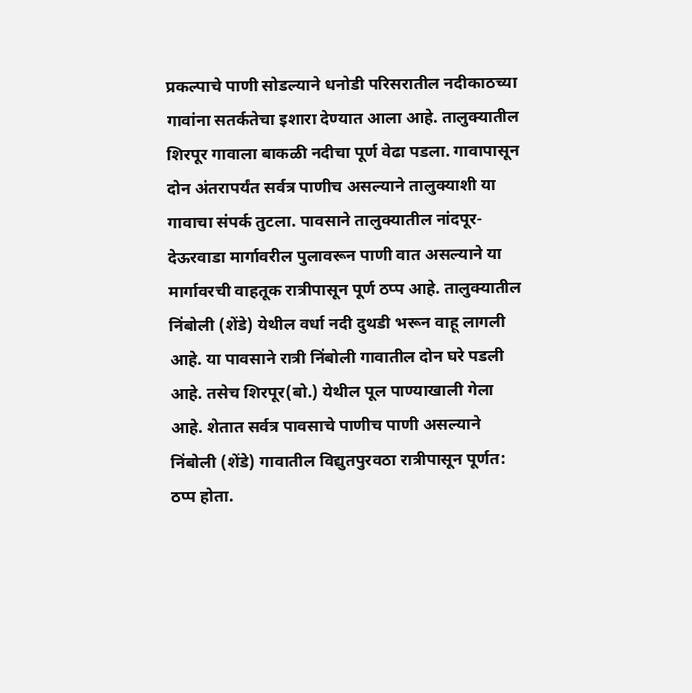प्रकल्पाचे पाणी सोडल्याने धनोडी परिसरातील नदीकाठच्या गावांना सतर्कतेचा इशारा देण्यात आला आहे. तालुक्यातील शिरपूर गावाला बाकळी नदीचा पूर्ण वेढा पडला. गावापासून दोन अंतरापर्यंत सर्वत्र पाणीच असल्याने तालुक्याशी या गावाचा संपर्क तुटला. पावसाने तालुक्यातील नांदपूर-देऊरवाडा मार्गावरील पुलावरून पाणी वात असल्याने या मार्गावरची वाहतूक रात्रीपासून पूर्ण ठप्प आहे. तालुक्यातील निंबोली (शेंडे) येथील वर्धा नदी दुथडी भरून वाहू लागली आहे. या पावसाने रात्री निंबोली गावातील दोन घरे पडली आहे. तसेच शिरपूर(बो.) येथील पूल पाण्याखाली गेला आहे. शेतात सर्वत्र पावसाचे पाणीच पाणी असल्याने निंबोली (शेंडे) गावातील विद्युतपुरवठा रात्रीपासून पूर्णत: ठप्प होता.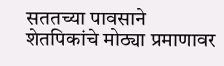सततच्या पावसाने शेतपिकांचे मोठ्या प्रमाणावर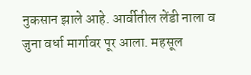नुकसान झाले आहे. आर्वीतील लेंडी नाला व जुना वर्धा मार्गावर पूर आला. महसूल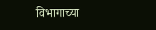विभागाच्या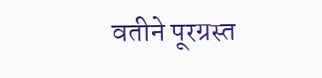वतीने पूरग्रस्त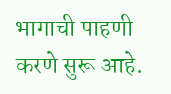भागाची पाहणी करणे सुरू आहे.